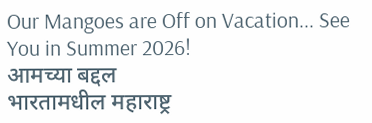Our Mangoes are Off on Vacation... See You in Summer 2026!
आमच्या बद्दल
भारतामधील महाराष्ट्र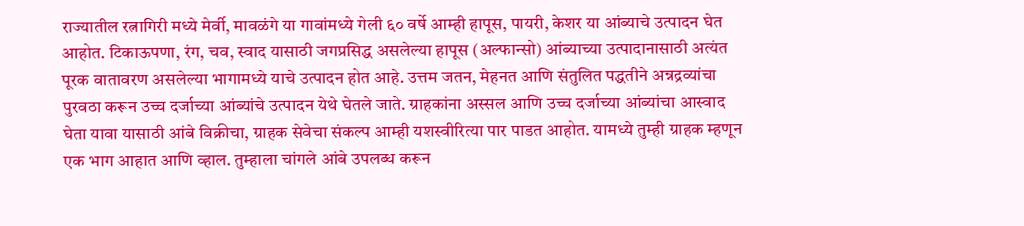राज्यातील रत्नागिरी मध्ये मेर्वी, मावळंगे या गावांमध्ये गेली ६० वर्षे आम्ही हापूस, पायरी, केशर या आंब्याचे उत्पादन घेत आहोत. टिकाऊपणा, रंग, चव, स्वाद यासाठी जगप्रसिद्ध असलेल्या हापूस (अल्फान्सो) आंब्याच्या उत्पादानासाठी अत्यंत पूरक वातावरण असलेल्या भागामध्ये याचे उत्पादन होत आहे. उत्तम जतन, मेहनत आणि संतुलित पद्धतीने अन्नद्रव्यांचा पुरवठा करून उच्च दर्जाच्या आंब्यांचे उत्पादन येथे घेतले जाते. ग्राहकांना अस्सल आणि उच्च दर्जाच्या आंब्यांचा आस्वाद घेता यावा यासाठी आंबे विक्रीचा, ग्राहक सेवेचा संकल्प आम्ही यशस्वीरित्या पार पाडत आहोत. यामध्ये तुम्ही ग्राहक म्हणून एक भाग आहात आणि व्हाल. तुम्हाला चांगले आंबे उपलब्ध करून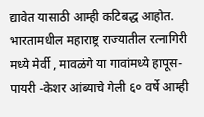द्यावेत यासाठी आम्ही कटिबद्ध आहोत.
भारतामधील महाराष्ट्र राज्यातील रत्नागिरी मध्ये मेर्वी , मावळंगे या गावांमध्ये हापूस-पायरी -केशर आंब्याचे गेली ६० वर्षे आम्ही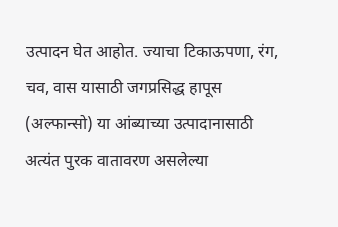उत्पादन घेत आहोत. ज्याचा टिकाऊपणा, रंग, चव, वास यासाठी जगप्रसिद्ध हापूस (अल्फान्सो) या आंब्याच्या उत्पादानासाठी अत्यंत पुरक वातावरण असलेल्या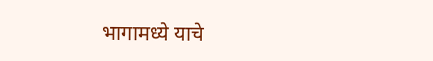भागामध्ये याचे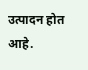उत्पादन होत आहे.